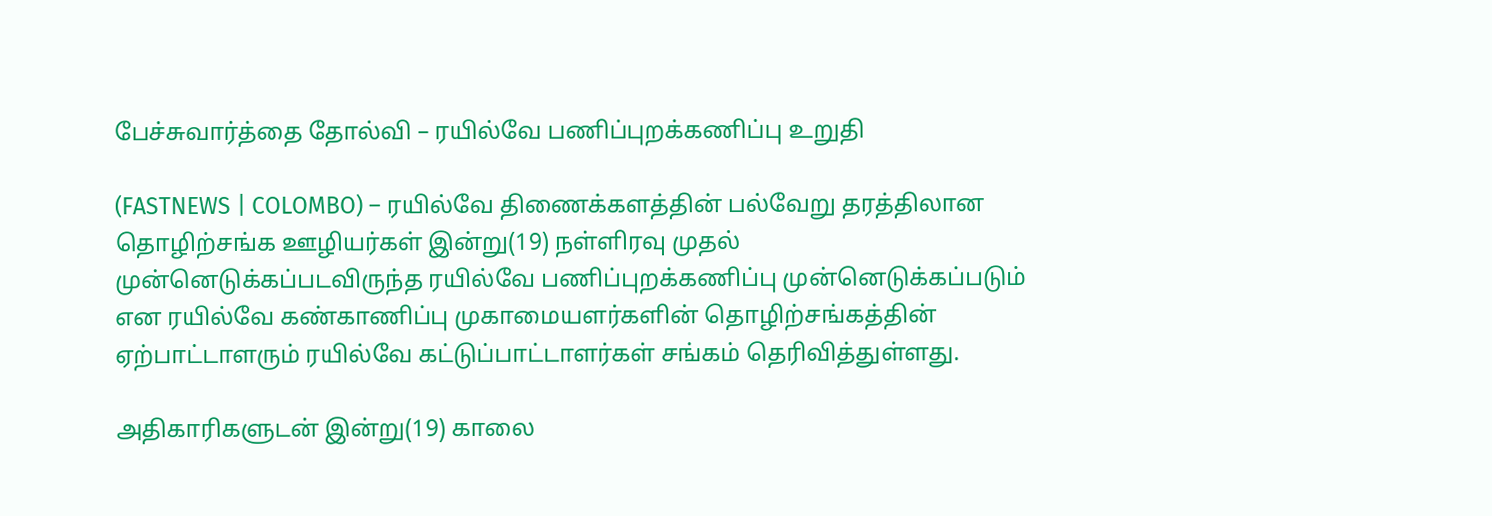பேச்சுவார்த்தை தோல்வி – ரயில்வே பணிப்புறக்கணிப்பு உறுதி

(FASTNEWS | COLOMBO) – ரயில்வே திணைக்களத்தின் பல்வேறு தரத்திலான தொழிற்சங்க ஊழியர்கள் இன்று(19) நள்ளிரவு முதல் முன்னெடுக்கப்படவிருந்த ரயில்வே பணிப்புறக்கணிப்பு முன்னெடுக்கப்படும் என ரயில்வே கண்காணிப்பு முகாமையளர்களின் தொழிற்சங்கத்தின் ஏற்பாட்டாளரும் ரயில்வே கட்டுப்பாட்டாளர்கள் சங்கம் தெரிவித்துள்ளது.

அதிகாரிகளுடன் இன்று(19) காலை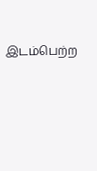இடம்பெற்ற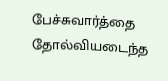பேச்சுவார்த்தை தோல்வியடைந்த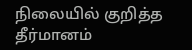நிலையில் குறித்த தீர்மானம்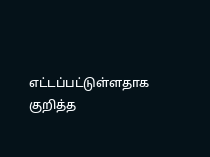எட்டப்பட்டுள்ளதாக குறித்த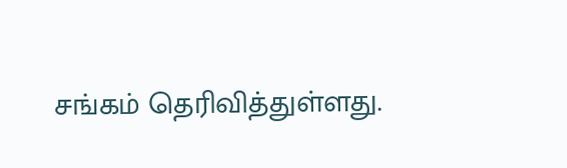சங்கம் தெரிவித்துள்ளது.